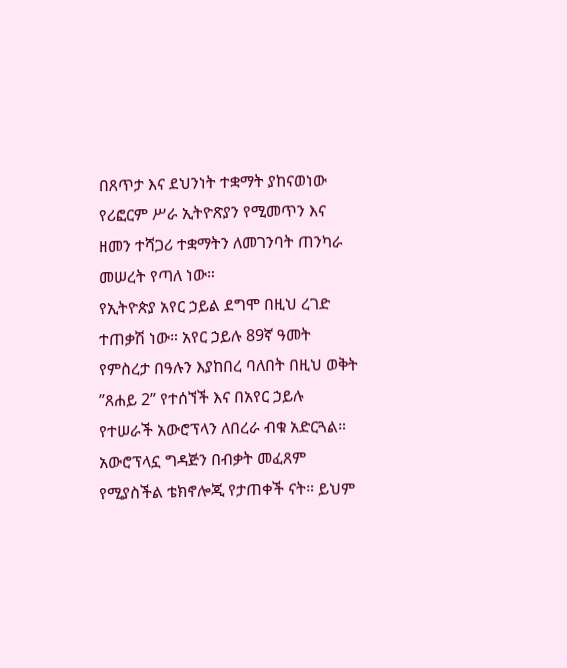በጸጥታ እና ደህንነት ተቋማት ያከናወነው የሪፎርም ሥራ ኢትዮጽያን የሚመጥን እና ዘመን ተሻጋሪ ተቋማትን ለመገንባት ጠንካራ መሠረት የጣለ ነው።
የኢትዮጵያ አየር ኃይል ደግሞ በዚህ ረገድ ተጠቃሽ ነው። አየር ኃይሉ 89ኛ ዓመት የምስረታ በዓሉን እያከበረ ባለበት በዚህ ወቅት ”ጸሐይ 2” የተሰኘች እና በአየር ኃይሉ የተሠራች አውሮፕላን ለበረራ ብቁ አድርጓል።
አውሮፕላኗ ግዳጅን በብቃት መፈጸም የሚያስችል ቴክኖሎጂ የታጠቀች ናት። ይህም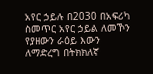አየር ኃይሉ በ2030 በአፍሪካ ስመጥር አየር ኃይል ለመኾን የያዘውን ራዕይ እውን ለማድረግ በትክክለኛ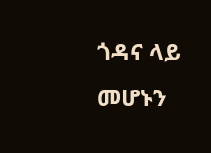ጎዳና ላይ መሆኑን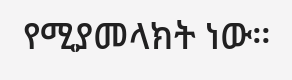የሚያመላክት ነው።